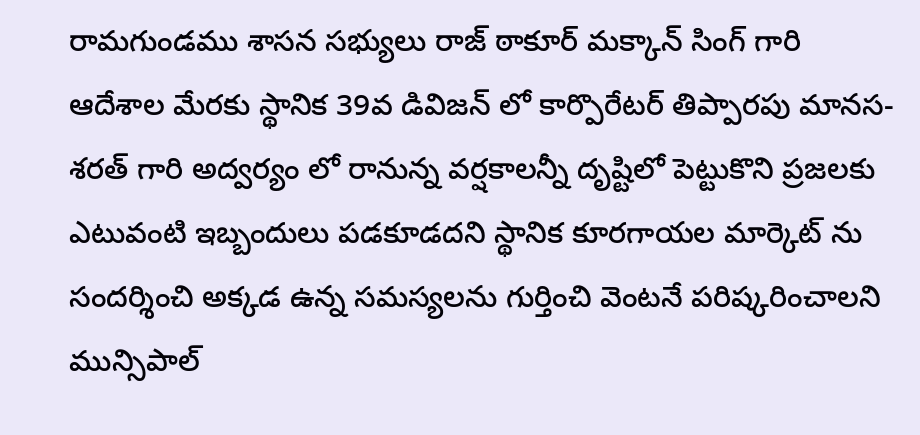రామగుండము శాసన సభ్యులు రాజ్ ఠాకూర్ మక్కాన్ సింగ్ గారి ఆదేశాల మేరకు స్థానిక 39వ డివిజన్ లో కార్పొరేటర్ తిప్పారపు మానస-శరత్ గారి అద్వర్యం లో రానున్న వర్షకాలన్నీ దృష్టిలో పెట్టుకొని ప్రజలకు ఎటువంటి ఇబ్బందులు పడకూడదని స్థానిక కూరగాయల మార్కెట్ ను సందర్శించి అక్కడ ఉన్న సమస్యలను గుర్తించి వెంటనే పరిష్కరించాలని మున్సిపాల్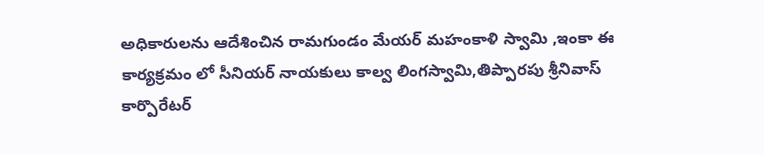అధికారులను ఆదేశించిన రామగుండం మేయర్ మహంకాళి స్వామి ,ఇంకా ఈ కార్యక్రమం లో సీనియర్ నాయకులు కాల్వ లింగస్వామి,తిప్పారపు శ్రీనివాస్ కార్పొరేటర్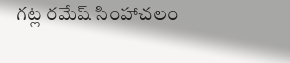గట్ల రమేష్ సింహాచలం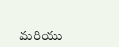మరియు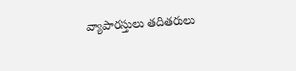వ్యాపారస్తులు తదితరులు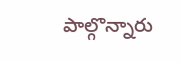పాల్గొన్నారు